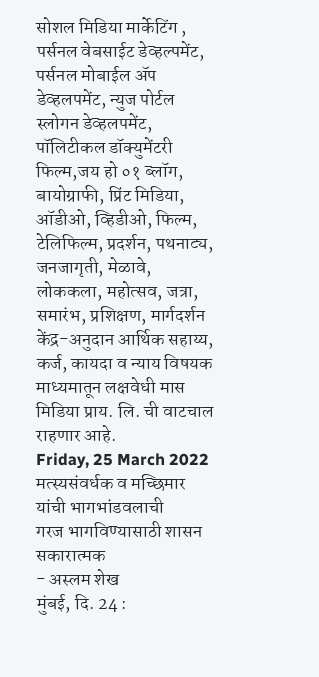सोशल मिडिया मार्केटिंग , पर्सनल वेबसाईट डेव्हल्पमेंट, पर्सनल मोबाईल ॲप डेव्हलपमेंट, न्युज पोर्टल स्लोगन डेव्हलपमेंट, पॉलिटीकल डॉक्युमेंटरी फिल्म,जय हो ०१ ब्लॉग, बायोग्राफी, प्रिंट मिडिया, ऑडीओ, व्हिडीओ, फिल्म, टेलिफिल्म, प्रदर्शन, पथनाट्य, जनजागृती, मेळावे, लोककला, महोत्सव, जत्रा, समारंभ, प्रशिक्षण, मार्गदर्शन केंद्र-अनुदान आर्थिक सहाय्य, कर्ज, कायदा व न्याय विषयक माध्यमातून लक्षवेधी मास मिडिया प्राय. लि. ची वाटचाल राहणार आहे.
Friday, 25 March 2022
मत्स्यसंवर्धक व मच्छिमार यांची भागभांडवलाची
गरज भागविण्यासाठी शासन सकारात्मक
- अस्लम शेख
मुंबई, दि. 24 :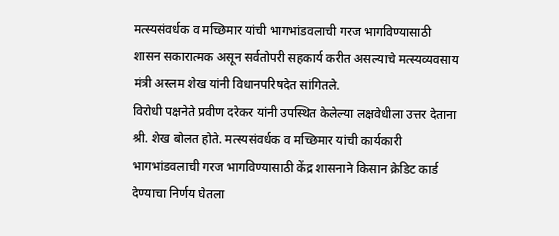मत्स्यसंवर्धक व मच्छिमार यांची भागभांडवलाची गरज भागविण्यासाठी शासन सकारात्मक असून सर्वतोपरी सहकार्य करीत असल्याचे मत्स्यव्यवसाय मंत्री अस्लम शेख यांनी विधानपरिषदेत सांगितले.
विरोधी पक्षनेते प्रवीण दरेकर यांनी उपस्थित केलेल्या लक्षवेधीला उत्तर देताना श्री. शेख बोलत होते. मत्स्यसंवर्धक व मच्छिमार यांची कार्यकारी भागभांडवलाची गरज भागविण्यासाठी केंद्र शासनाने किसान क्रेडिट कार्ड देण्याचा निर्णय घेतला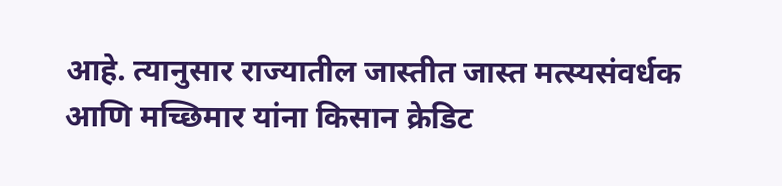आहे. त्यानुसार राज्यातील जास्तीत जास्त मत्स्यसंवर्धक आणि मच्छिमार यांना किसान क्रेडिट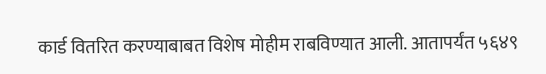कार्ड वितरित करण्याबाबत विशेष मोहीम राबविण्यात आली. आतापर्यंत ५६४९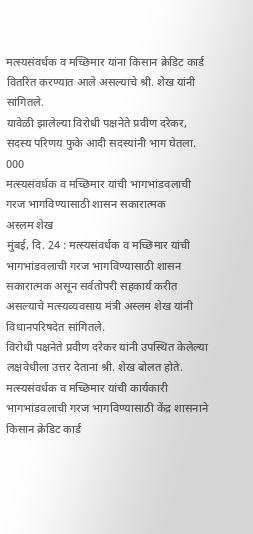मत्स्यसंवर्धक व मच्छिमार यांना किसान क्रेडिट कार्ड वितरित करण्यात आले असल्याचे श्री. शेख यांनी सांगितले.
यावेळी झालेल्या विरोधी पक्षनेते प्रवीण दरेकर, सदस्य परिणय फुके आदी सदस्यांनी भाग घेतला.
000
मत्स्यसंवर्धक व मच्छिमार यांची भागभांडवलाची
गरज भागविण्यासाठी शासन सकारात्मक
अस्लम शेख
मुंबई, दि. 24 : मत्स्यसंवर्धक व मच्छिमार यांची भागभांडवलाची गरज भागविण्यासाठी शासन सकारात्मक असून सर्वतोपरी सहकार्य करीत असल्याचे मत्स्यव्यवसाय मंत्री अस्लम शेख यांनी विधानपरिषदेत सांगितले.
विरोधी पक्षनेते प्रवीण दरेकर यांनी उपस्थित केलेल्या लक्षवेधीला उत्तर देताना श्री. शेख बोलत होते. मत्स्यसंवर्धक व मच्छिमार यांची कार्यकारी भागभांडवलाची गरज भागविण्यासाठी केंद्र शासनाने किसान क्रेडिट कार्ड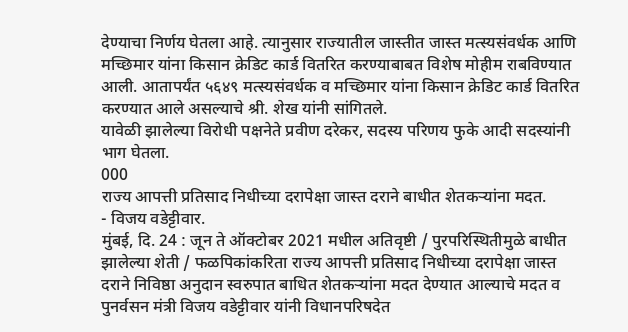देण्याचा निर्णय घेतला आहे. त्यानुसार राज्यातील जास्तीत जास्त मत्स्यसंवर्धक आणि मच्छिमार यांना किसान क्रेडिट कार्ड वितरित करण्याबाबत विशेष मोहीम राबविण्यात आली. आतापर्यंत ५६४९ मत्स्यसंवर्धक व मच्छिमार यांना किसान क्रेडिट कार्ड वितरित करण्यात आले असल्याचे श्री. शेख यांनी सांगितले.
यावेळी झालेल्या विरोधी पक्षनेते प्रवीण दरेकर, सदस्य परिणय फुके आदी सदस्यांनी भाग घेतला.
000
राज्य आपत्ती प्रतिसाद निधीच्या दरापेक्षा जास्त दराने बाधीत शेतकऱ्यांना मदत.
- विजय वडेट्टीवार.
मुंबई, दि. 24 : जून ते ऑक्टोबर 2021 मधील अतिवृष्टी / पुरपरिस्थितीमुळे बाधीत झालेल्या शेती / फळपिकांकरिता राज्य आपत्ती प्रतिसाद निधीच्या दरापेक्षा जास्त दराने निविष्ठा अनुदान स्वरुपात बाधित शेतकऱ्यांना मदत देण्यात आल्याचे मदत व पुनर्वसन मंत्री विजय वडेट्टीवार यांनी विधानपरिषदेत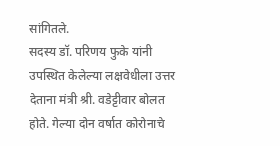सांगितले.
सदस्य डॉ. परिणय फुके यांनी उपस्थित केलेल्या लक्षवेधीला उत्तर देताना मंत्री श्री. वडेट्टीवार बोलत होते. गेल्या दोन वर्षात कोरोनाचे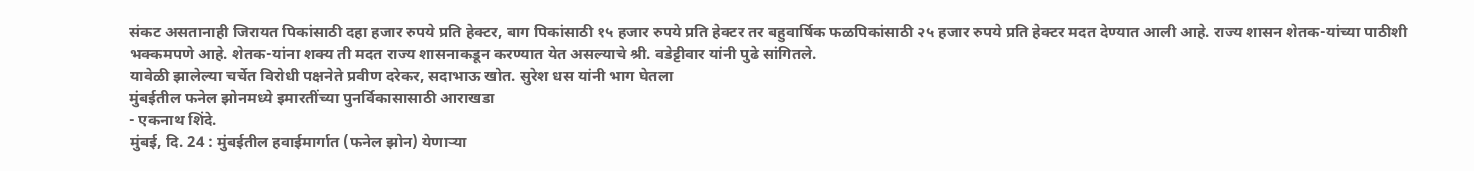संकट असतानाही जिरायत पिकांसाठी दहा हजार रुपये प्रति हेक्टर, बाग पिकांसाठी १५ हजार रुपये प्रति हेक्टर तर बहुवार्षिक फळपिकांसाठी २५ हजार रुपये प्रति हेक्टर मदत देण्यात आली आहे. राज्य शासन शेतक-यांच्या पाठीशी भक्कमपणे आहे. शेतक-यांना शक्य ती मदत राज्य शासनाकडून करण्यात येत असल्याचे श्री. वडेट्टीवार यांनी पुढे सांगितले.
यावेळी झालेल्या चर्चेत विरोधी पक्षनेते प्रवीण दरेकर, सदाभाऊ खोत. सुरेश धस यांनी भाग घेतला
मुंबईतील फनेल झोनमध्ये इमारतींच्या पुनर्विकासासाठी आराखडा
- एकनाथ शिंदे.
मुंबई, दि. 24 : मुंबईतील हवाईमार्गात (फनेल झोन) येणाऱ्या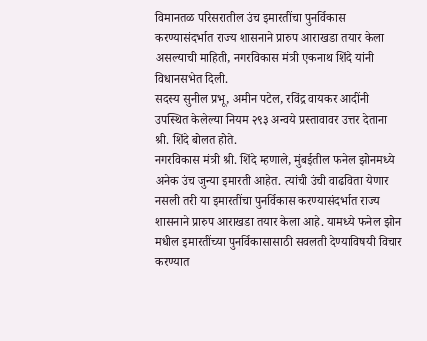विमानतळ परिसरातील उंच इमारतींचा पुनर्विकास करण्यासंदर्भात राज्य शासनाने प्रारुप आराखडा तयार केला असल्याची माहिती, नगरविकास मंत्री एकनाथ शिंदे यांनी विधानसभेत दिली.
सदस्य सुनील प्रभू, अमीन पटेल, रविंद्र वायकर आदींनी उपस्थित केलेल्या नियम २९३ अन्वये प्रस्तावावर उत्तर देताना श्री. शिंदे बोलत होते.
नगरविकास मंत्री श्री. शिंदे म्हणाले, मुंबईतील फनेल झोनमध्ये अनेक उंच जुन्या इमारती आहेत. त्यांची उंची वाढविता येणार नसली तरी या इमारतींचा पुनर्विकास करण्यासंदर्भात राज्य शासनाने प्रारुप आराखडा तयार केला आहे. यामध्ये फनेल झोन मधील इमारतींच्या पुनर्विकासासाठी सवलती देण्याविषयी विचार करण्यात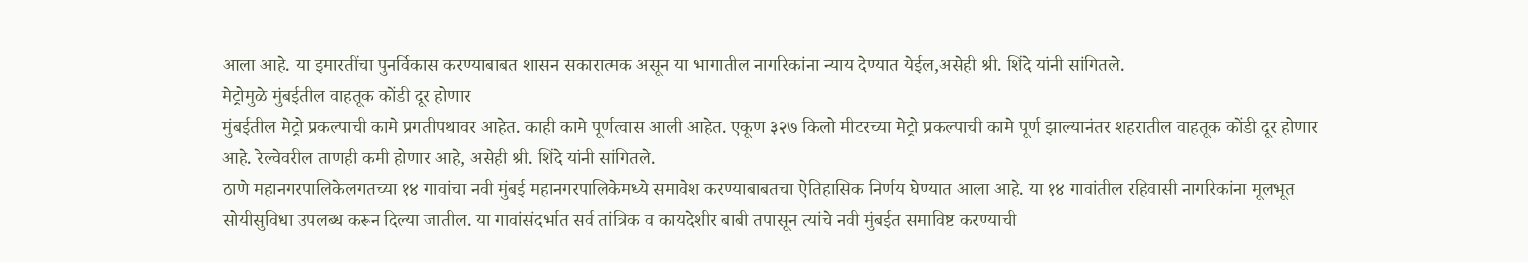आला आहे. या इमारतींचा पुनर्विकास करण्याबाबत शासन सकारात्मक असून या भागातील नागरिकांना न्याय देण्यात येईल,असेही श्री. शिंदे यांनी सांगितले.
मेट्रोमुळे मुंबईतील वाहतूक कोंडी दूर होणार
मुंबईतील मेट्रो प्रकल्पाची कामे प्रगतीपथावर आहेत. काही कामे पूर्णत्वास आली आहेत. एकूण ३२७ किलो मीटरच्या मेट्रो प्रकल्पाची कामे पूर्ण झाल्यानंतर शहरातील वाहतूक कोंडी दूर होणार आहे. रेल्वेवरील ताणही कमी होणार आहे, असेही श्री. शिंदे यांनी सांगितले.
ठाणे महानगरपालिकेलगतच्या १४ गावांचा नवी मुंबई महानगरपालिकेमध्ये समावेश करण्याबाबतचा ऐतिहासिक निर्णय घेण्यात आला आहे. या १४ गावांतील रहिवासी नागरिकांना मूलभूत सोयीसुविधा उपलब्ध करून दिल्या जातील. या गावांसंदर्भात सर्व तांत्रिक व कायदेशीर बाबी तपासून त्यांचे नवी मुंबईत समाविष्ट करण्याची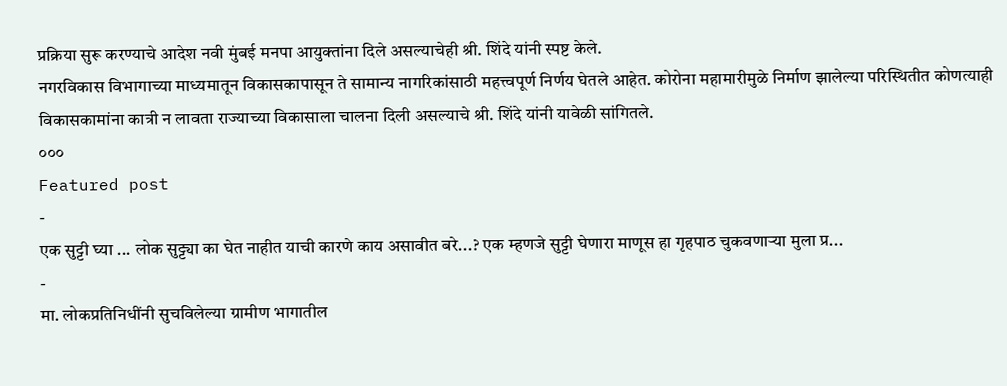प्रक्रिया सुरू करण्याचे आदेश नवी मुंबई मनपा आयुक्तांना दिले असल्याचेही श्री. शिंदे यांनी स्पष्ट केले.
नगरविकास विभागाच्या माध्यमातून विकासकापासून ते सामान्य नागरिकांसाठी महत्त्वपूर्ण निर्णय घेतले आहेत. कोरोना महामारीमुळे निर्माण झालेल्या परिस्थितीत कोणत्याही विकासकामांना कात्री न लावता राज्याच्या विकासाला चालना दिली असल्याचे श्री. शिंदे यांनी यावेळी सांगितले.
०००
Featured post
-
एक सुट्टी घ्या ... लोक सुट्ट्या का घेत नाहीत याची कारणे काय असावीत बरे...? एक म्हणजे सुट्टी घेणारा माणूस हा गृहपाठ चुकवणाऱ्या मुला प्र...
-
मा. लोकप्रतिनिधींनी सुचविलेल्या ग्रामीण भागातील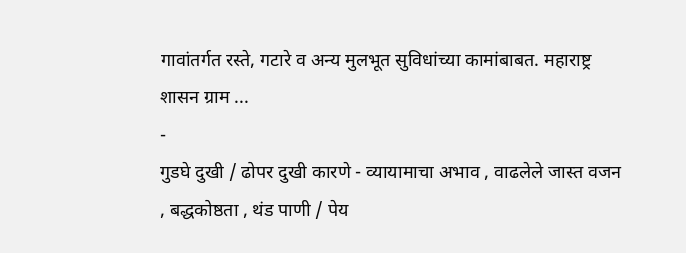गावांतर्गत रस्ते, गटारे व अन्य मुलभूत सुविधांच्या कामांबाबत. महाराष्ट्र शासन ग्राम ...
-
गुडघे दुखी / ढोपर दुखी कारणे - व्यायामाचा अभाव , वाढलेले जास्त वजन , बद्धकोष्ठता , थंड पाणी / पेय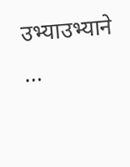उभ्याउभ्याने ...